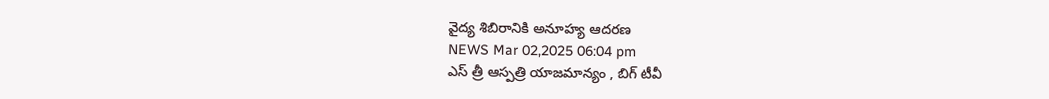వైద్య శిబిరానికి అనూహ్య ఆదరణ
NEWS Mar 02,2025 06:04 pm
ఎస్ త్రీ ఆస్పత్రి యాజమాన్యం , బిగ్ టీవీ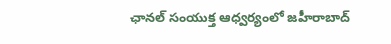ఛానల్ సంయుక్త ఆధ్వర్యంలో జహీరాబాద్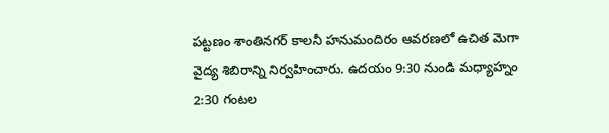పట్టణం శాంతినగర్ కాలనీ హనుమందిరం ఆవరణలో ఉచిత మెగా వైద్య శిబిరాన్ని నిర్వహించారు. ఉదయం 9:30 నుండి మధ్యాహ్నం 2:30 గంటల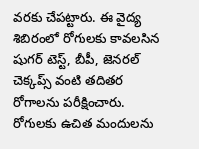వరకు చేపట్టారు. ఈ వైద్య శిబిరంలో రోగులకు కావలసిన షుగర్ టెస్ట్, బీపీ, జెనరల్ చెక్కప్స్ వంటి తదితర రోగాలను పరీక్షించారు. రోగులకు ఉచిత మందులను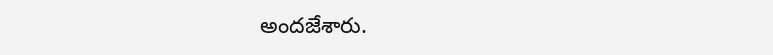అందజేశారు.